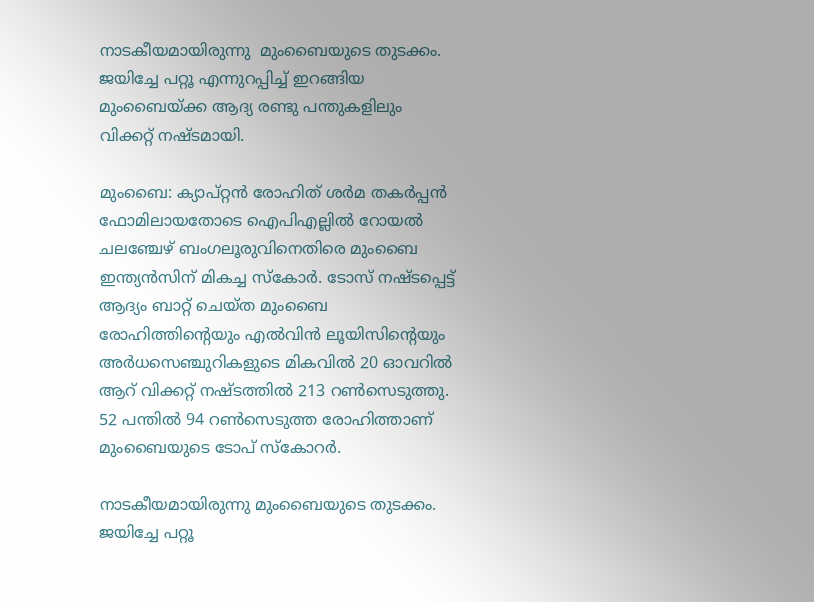നാടകീയമായിരുന്നു  മുംബൈയുടെ തുടക്കം. ജയിച്ചേ പറ്റൂ എന്നുറപ്പിച്ച് ഇറങ്ങിയ മുംബൈയ്ക്ക ആദ്യ രണ്ടു പന്തുകളിലും വിക്കറ്റ് നഷ്ടമായി.

മുംബൈ: ക്യാപ്റ്റന്‍ രോഹിത് ശര്‍മ തകര്‍പ്പന്‍ ഫോമിലായതോടെ ഐപിഎല്ലില്‍ റോയല്‍ ചലഞ്ചേഴ് ബംഗലൂരുവിനെതിരെ മുംബൈ ഇന്ത്യന്‍സിന് മികച്ച സ്കോര്‍. ടോസ് നഷ്ടപ്പെട്ട് ആദ്യം ബാറ്റ് ചെയ്ത മുംബൈ രോഹിത്തിന്റെയും എല്‍വിന്‍ ലൂയിസിന്റെയും അര്‍ധസെഞ്ചുറികളുടെ മികവില്‍ 20 ഓവറില്‍ ആറ് വിക്കറ്റ് നഷ്ടത്തില്‍ 213 റണ്‍സെടുത്തു. 52 പന്തില്‍ 94 റണ്‍സെടുത്ത രോഹിത്താണ് മുംബൈയുടെ ടോപ് സ്കോറര്‍.

നാടകീയമായിരുന്നു മുംബൈയുടെ തുടക്കം. ജയിച്ചേ പറ്റൂ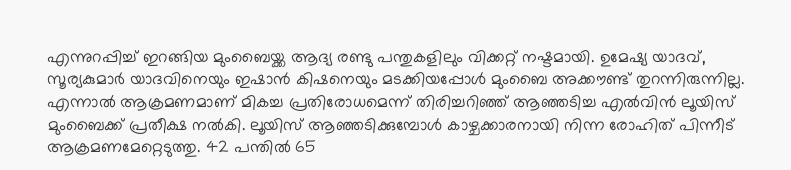എന്നുറപ്പിച്ച് ഇറങ്ങിയ മുംബൈയ്ക്ക ആദ്യ രണ്ടു പന്തുകളിലും വിക്കറ്റ് നഷ്ടമായി. ഉമേഷ്യ യാദവ്, സൂര്യകുമാര്‍ യാദവിനെയും ഇഷാന്‍ കിഷനെയും മടക്കിയപ്പോള്‍ മുംബൈ അക്കൗണ്ട് തുറന്നിരുന്നില്ല. എന്നാല്‍ ആക്രമണമാണ് മികച്ച പ്രതിരോധമെന്ന് തിരിച്ചറിഞ്ഞ് ആഞ്ഞടിച്ച എല്‍വിന്‍ ലൂയിസ് മുംബൈക്ക് പ്രതീക്ഷ നല്‍കി. ലൂയിസ് ആഞ്ഞടിക്കുമ്പോള്‍ കാഴ്ചക്കാരനായി നിന്ന രോഹിത് പിന്നീട് ആക്രമണമേറ്റെടുത്തു. 42 പന്തില്‍ 65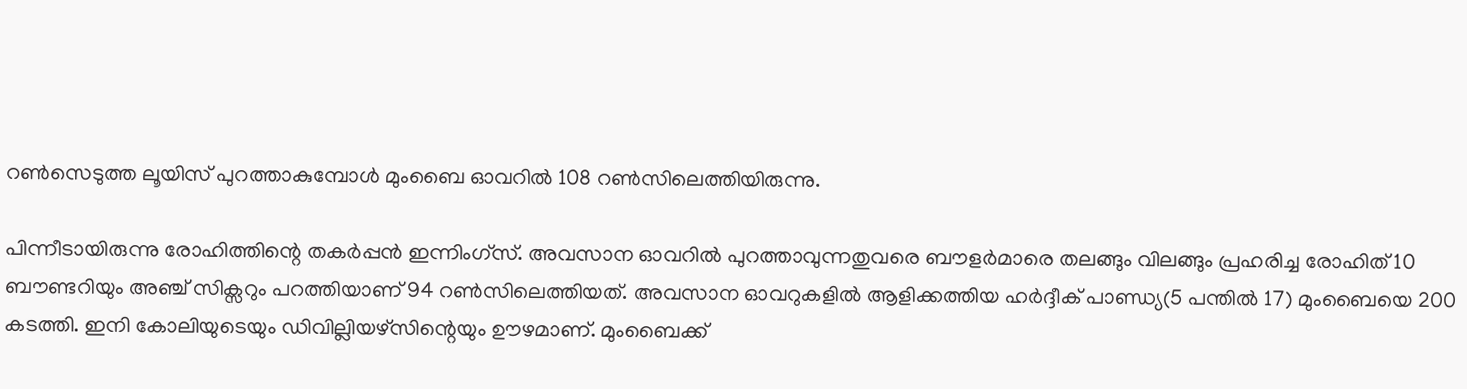റണ്‍സെടുത്ത ലൂയിസ് പുറത്താകുമ്പോള്‍ മുംബൈ ഓവറില്‍ 108 റണ്‍സിലെത്തിയിരുന്നു.

പിന്നീടായിരുന്നു രോഹിത്തിന്റെ തകര്‍പ്പന്‍ ഇന്നിംഗ്സ്. അവസാന ഓവറില്‍ പുറത്താവുന്നതുവരെ ബൗളര്‍മാരെ തലങ്ങും വിലങ്ങും പ്രഹരിച്ച രോഹിത് 10 ബൗണ്ടറിയും അഞ്ച് സിക്സറും പറത്തിയാണ് 94 റണ്‍സിലെത്തിയത്. അവസാന ഓവറുകളില്‍ ആളിക്കത്തിയ ഹര്‍ദ്ദീക് പാണ്ഡ്യ(5 പന്തില്‍ 17) മുംബൈയെ 200 കടത്തി. ഇനി കോലിയുടെയും ഡിവില്ലിയഴ്സിന്റെയും ഊഴമാണ്. മുംബൈക്ക്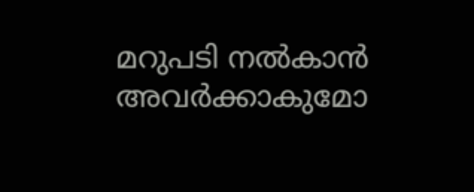മറുപടി നല്‍കാന്‍ അവര്‍ക്കാകുമോ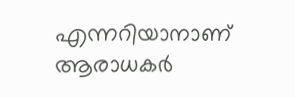എന്നറിയാനാണ് ആരാധകര്‍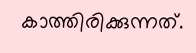കാത്തിരിക്കുന്നത്.